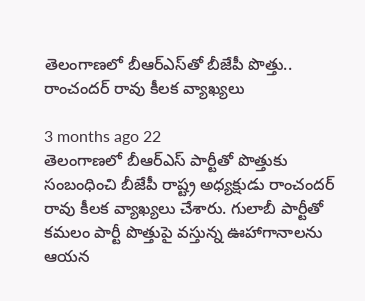తెలంగాణలో బీఆర్ఎస్‍తో బీజేపీ పొత్తు.. రాంచందర్ రావు కీలక వ్యాఖ్యలు

3 months ago 22
తెలంగాణలో బీఆర్ఎస్‌ పార్టీతో పొత్తుకు సంబంధించి బీజేపీ రాష్ట్ర అధ్యక్షుడు రాంచందర్ రావు కీలక వ్యాఖ్యలు చేశారు. గులాబీ పార్టీతో కమలం పార్టీ పొత్తుపై వస్తున్న ఊహాగానాలను ఆయన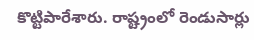కొట్టిపారేశారు. రాష్ట్రంలో రెండుసార్లు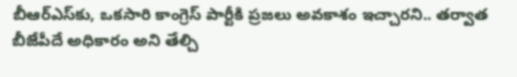బీఆర్ఎస్‌కు, ఒకసారి కాంగ్రెస్‌ పార్టీకి ప్రజలు అవకాశం ఇచ్చారని.. తర్వాత బీజేపీదే అధికారం అని తేల్చి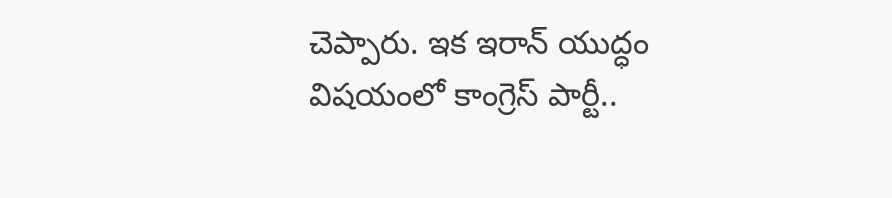చెప్పారు. ఇక ఇరాన్‌ యుద్ధం విషయంలో కాంగ్రెస్ పార్టీ..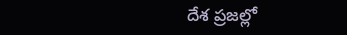దేశ ప్రజల్లో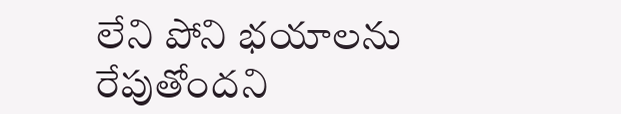లేని పోని భయాలను రేపుతోందని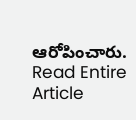ఆరోపించారు.
Read Entire Article